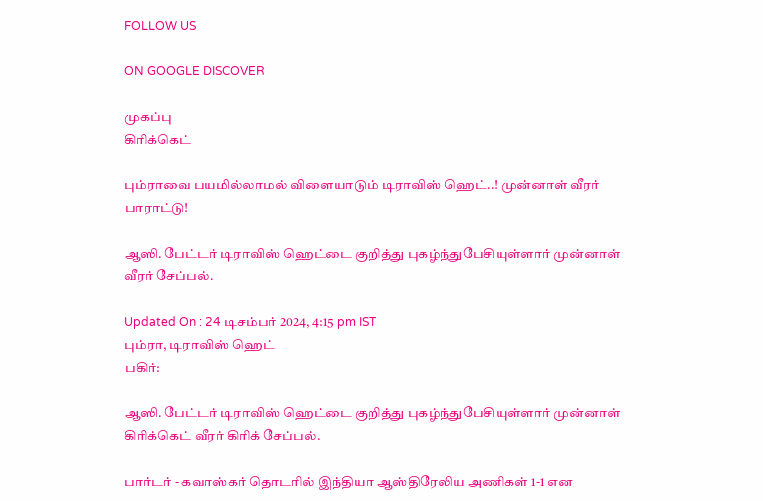FOLLOW US

ON GOOGLE DISCOVER

முகப்பு
கிரிக்கெட்

பும்ராவை பயமில்லாமல் விளையாடும் டிராவிஸ் ஹெட்..! முன்னாள் வீரர் பாராட்டு!

ஆஸி. பேட்டர் டிராவிஸ் ஹெட்டை குறித்து புகழ்ந்துபேசியுள்ளார் முன்னாள் வீரர் சேப்பல்.

Updated On : 24 டிசம்பர் 2024, 4:15 pm IST
பும்ரா, டிராவிஸ் ஹெட்
பகிர்:

ஆஸி. பேட்டர் டிராவிஸ் ஹெட்டை குறித்து புகழ்ந்துபேசியுள்ளார் முன்னாள் கிரிக்கெட் வீரர் கிரிக் சேப்பல்.

பார்டர் - கவாஸ்கர் தொடரில் இந்தியா ஆஸ்திரேலிய அணிகள் 1-1 என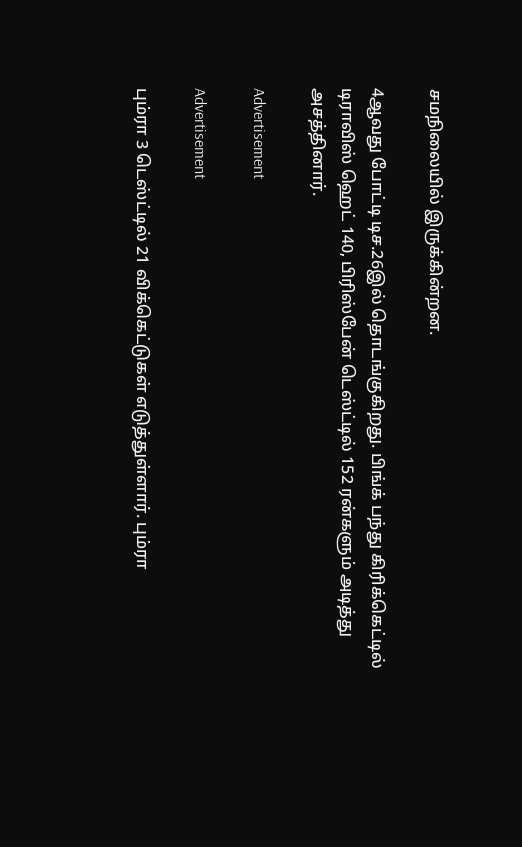சமநிலையில் இருக்கின்றன.

4ஆவது போட்டி டிச.26இல் தொடங்குகிறது. பிங்க் பந்து கிரிக்கெட்டில் டிராவிஸ் ஹெட் 140, பிரிஸ்பேன் டெஸ்ட்டில் 152 ரன்களும் அடித்து அசத்தினார்.

Advertisement

Advertisement

பும்ரா 3 டெஸ்ட்டில் 21 விக்கெட்டுகள் எடுத்துள்ளார். பும்ரா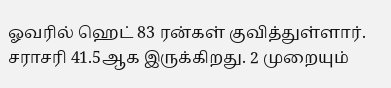ஓவரில் ஹெட் 83 ரன்கள் குவித்துள்ளார். சராசரி 41.5ஆக இருக்கிறது. 2 முறையும்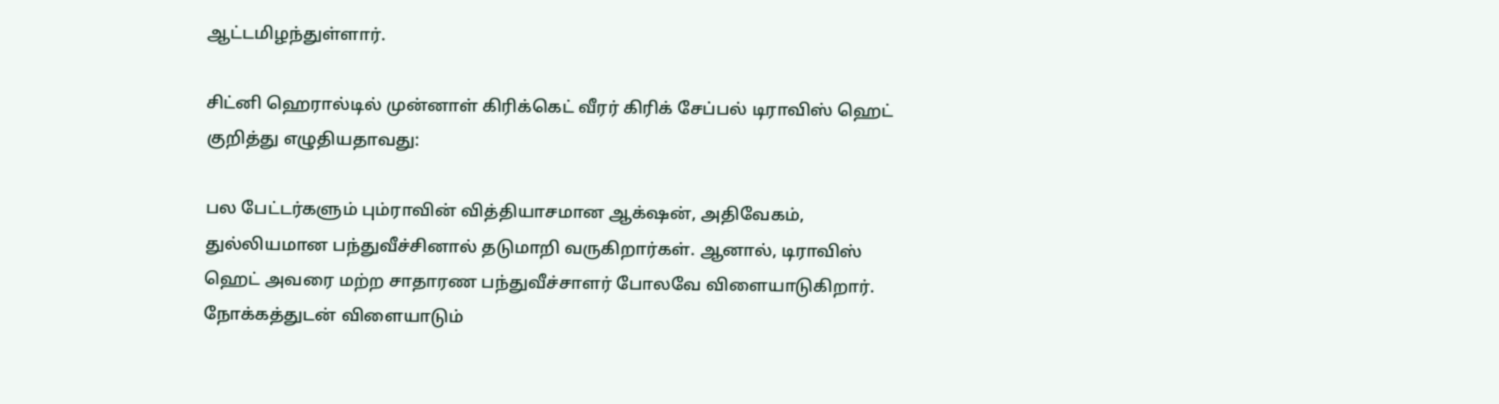ஆட்டமிழந்துள்ளார்.

சிட்னி ஹெரால்டில் முன்னாள் கிரிக்கெட் வீரர் கிரிக் சேப்பல் டிராவிஸ் ஹெட் குறித்து எழுதியதாவது:

பல பேட்டர்களும் பும்ராவின் வித்தியாசமான ஆக்‌ஷன், அதிவேகம், துல்லியமான பந்துவீச்சினால் தடுமாறி வருகிறார்கள். ஆனால், டிராவிஸ் ஹெட் அவரை மற்ற சாதாரண பந்துவீச்சாளர் போலவே விளையாடுகிறார். நோக்கத்துடன் விளையாடும்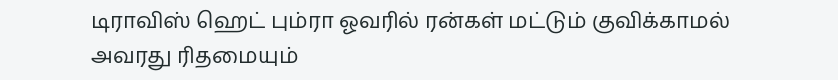டிராவிஸ் ஹெட் பும்ரா ஓவரில் ரன்கள் மட்டும் குவிக்காமல் அவரது ரிதமையும்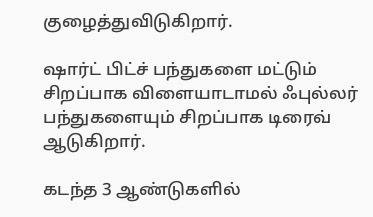குழைத்துவிடுகிறார்.

ஷார்ட் பிட்ச் பந்துகளை மட்டும் சிறப்பாக விளையாடாமல் ஃபுல்லர் பந்துகளையும் சிறப்பாக டிரைவ் ஆடுகிறார்.

கடந்த 3 ஆண்டுகளில்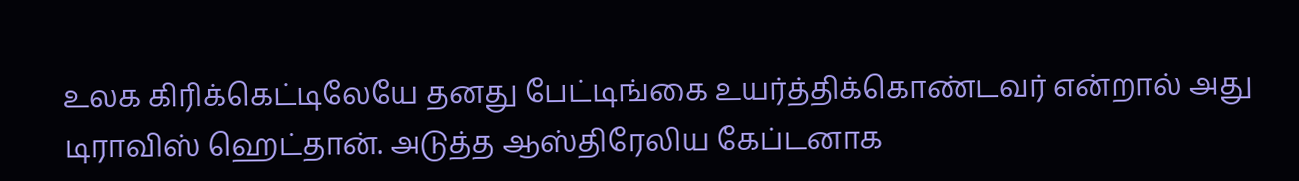உலக கிரிக்கெட்டிலேயே தனது பேட்டிங்கை உயர்த்திக்கொண்டவர் என்றால் அது டிராவிஸ் ஹெட்தான். அடுத்த ஆஸ்திரேலிய கேப்டனாக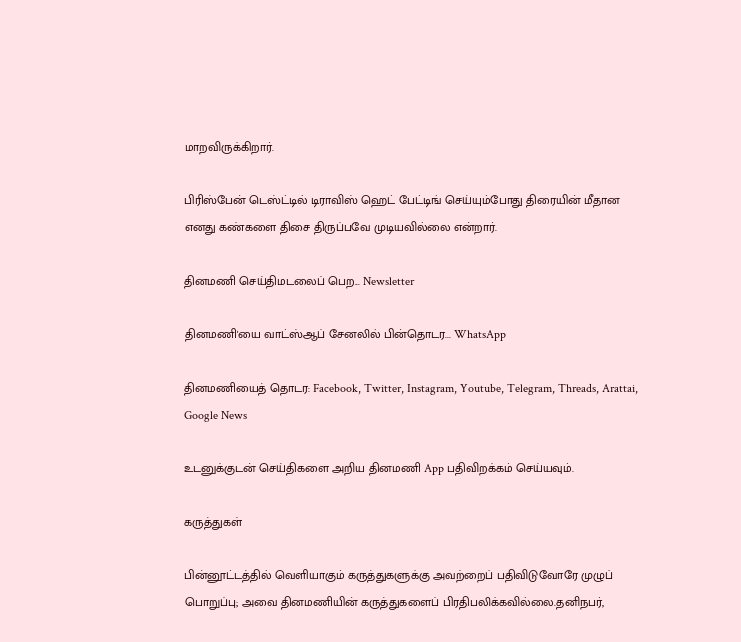மாறவிருக்கிறார்.

பிரிஸ்பேன் டெஸ்ட்டில் டிராவிஸ் ஹெட் பேட்டிங் செய்யும்போது திரையின் மீதான எனது கண்களை திசை திருப்பவே முடியவில்லை என்றார்.

தினமணி செய்திமடலைப் பெற... Newsletter

தினமணி'யை வாட்ஸ்ஆப் சேனலில் பின்தொடர... WhatsApp

தினமணியைத் தொடர: Facebook, Twitter, Instagram, Youtube, Telegram, Threads, Arattai, Google News

உடனுக்குடன் செய்திகளை அறிய தினமணி App பதிவிறக்கம் செய்யவும்.

கருத்துகள்

பின்னூட்டத்தில் வெளியாகும் கருத்துகளுக்கு அவற்றைப் பதிவிடுவோரே முழுப் பொறுப்பு; அவை தினமணியின் கருத்துகளைப் பிரதிபலிக்கவில்லை.தனிநபர்,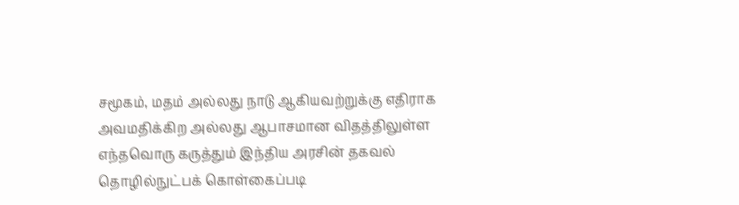சமூகம், மதம் அல்லது நாடு ஆகியவற்றுக்கு எதிராக அவமதிக்கிற அல்லது ஆபாசமான விதத்திலுள்ள எந்தவொரு கருத்தும் இந்திய அரசின் தகவல் தொழில்நுட்பக் கொள்கைப்படி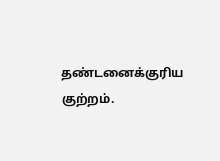தண்டனைக்குரிய குற்றம்.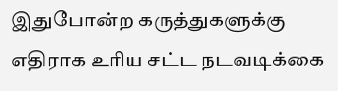இதுபோன்ற கருத்துகளுக்கு எதிராக உரிய சட்ட நடவடிக்கை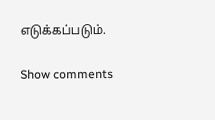எடுக்கப்படும்.

Show comments